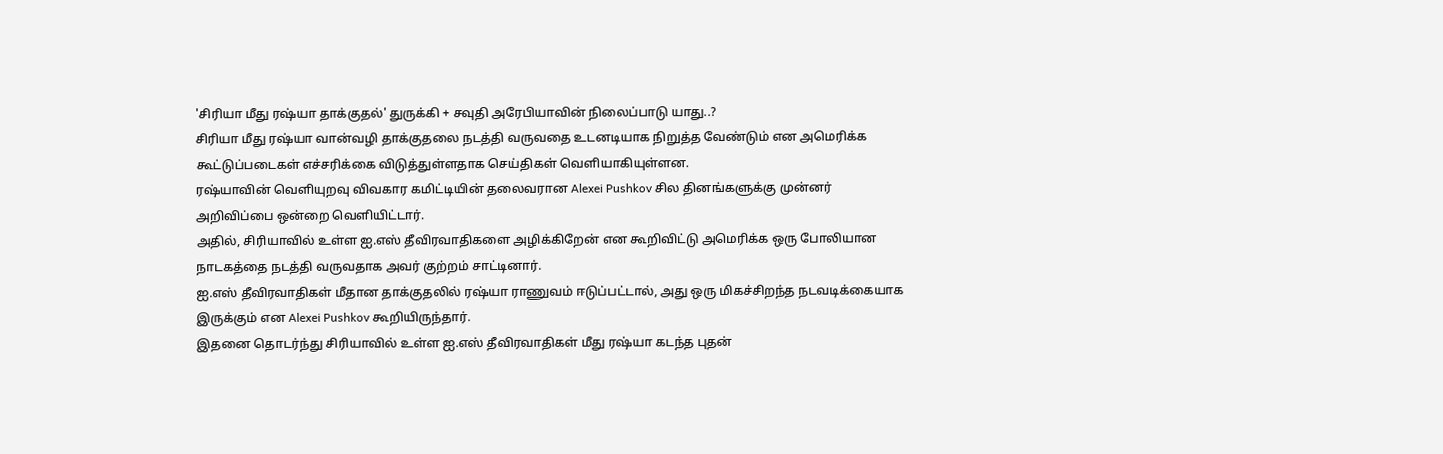'சிரியா மீது ரஷ்யா தாக்குதல்' துருக்கி + சவுதி அரேபியாவின் நிலைப்பாடு யாது..?
சிரியா மீது ரஷ்யா வான்வழி தாக்குதலை நடத்தி வருவதை உடனடியாக நிறுத்த வேண்டும் என அமெரிக்க கூட்டுப்படைகள் எச்சரிக்கை விடுத்துள்ளதாக செய்திகள் வெளியாகியுள்ளன.
ரஷ்யாவின் வெளியுறவு விவகார கமிட்டியின் தலைவரான Alexei Pushkov சில தினங்களுக்கு முன்னர் அறிவிப்பை ஒன்றை வெளியிட்டார்.
அதில், சிரியாவில் உள்ள ஐ.எஸ் தீவிரவாதிகளை அழிக்கிறேன் என கூறிவிட்டு அமெரிக்க ஒரு போலியான நாடகத்தை நடத்தி வருவதாக அவர் குற்றம் சாட்டினார்.
ஐ.எஸ் தீவிரவாதிகள் மீதான தாக்குதலில் ரஷ்யா ராணுவம் ஈடுப்பட்டால், அது ஒரு மிகச்சிறந்த நடவடிக்கையாக இருக்கும் என Alexei Pushkov கூறியிருந்தார்.
இதனை தொடர்ந்து சிரியாவில் உள்ள ஐ.எஸ் தீவிரவாதிகள் மீது ரஷ்யா கடந்த புதன்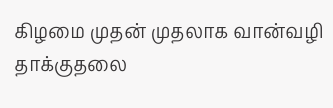கிழமை முதன் முதலாக வான்வழி தாக்குதலை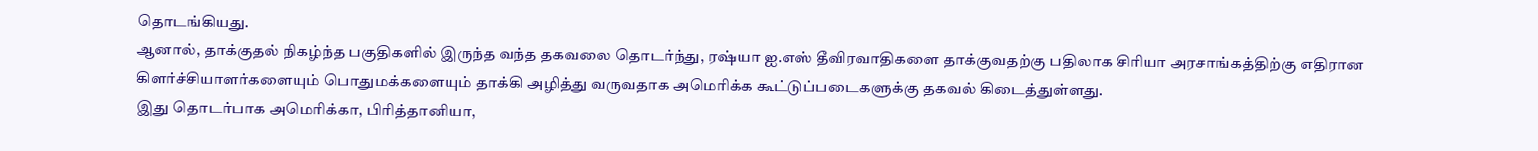தொடங்கியது.
ஆனால், தாக்குதல் நிகழ்ந்த பகுதிகளில் இருந்த வந்த தகவலை தொடர்ந்து, ரஷ்யா ஐ.எஸ் தீவிரவாதிகளை தாக்குவதற்கு பதிலாக சிரியா அரசாங்கத்திற்கு எதிரான கிளர்ச்சியாளர்களையும் பொதுமக்களையும் தாக்கி அழித்து வருவதாக அமெரிக்க கூட்டுப்படைகளுக்கு தகவல் கிடைத்துள்ளது.
இது தொடர்பாக அமெரிக்கா, பிரித்தானியா,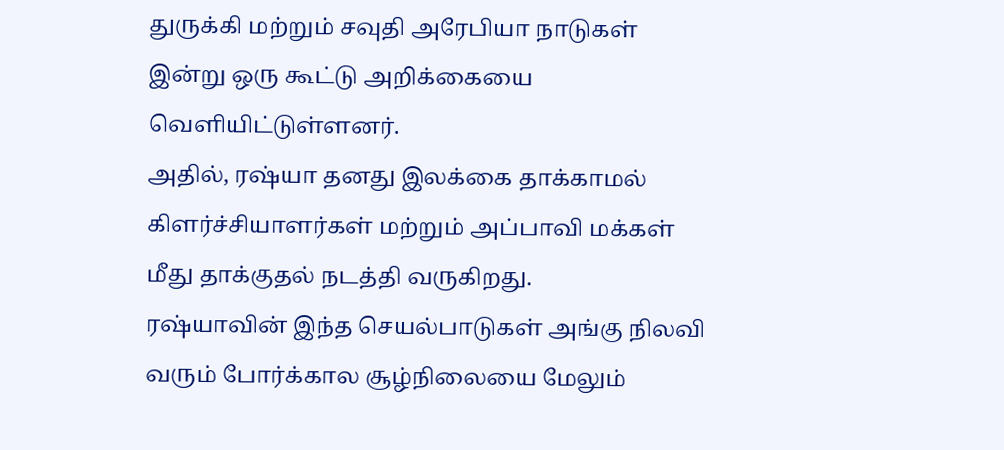துருக்கி மற்றும் சவுதி அரேபியா நாடுகள் இன்று ஒரு கூட்டு அறிக்கையை வெளியிட்டுள்ளனர்.
அதில், ரஷ்யா தனது இலக்கை தாக்காமல் கிளர்ச்சியாளர்கள் மற்றும் அப்பாவி மக்கள் மீது தாக்குதல் நடத்தி வருகிறது.
ரஷ்யாவின் இந்த செயல்பாடுகள் அங்கு நிலவி வரும் போர்க்கால சூழ்நிலையை மேலும்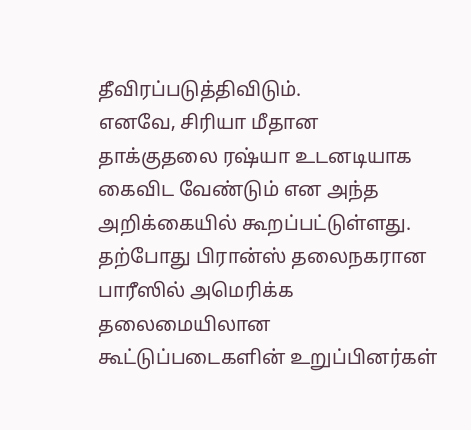தீவிரப்படுத்திவிடும்.
எனவே, சிரியா மீதான தாக்குதலை ரஷ்யா உடனடியாக கைவிட வேண்டும் என அந்த அறிக்கையில் கூறப்பட்டுள்ளது.
தற்போது பிரான்ஸ் தலைநகரான பாரீஸில் அமெரிக்க தலைமையிலான கூட்டுப்படைகளின் உறுப்பினர்கள்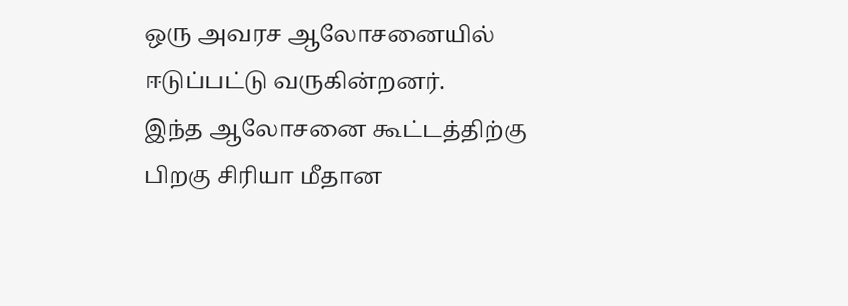ஒரு அவரச ஆலோசனையில் ஈடுப்பட்டு வருகின்றனர்.
இந்த ஆலோசனை கூட்டத்திற்கு பிறகு சிரியா மீதான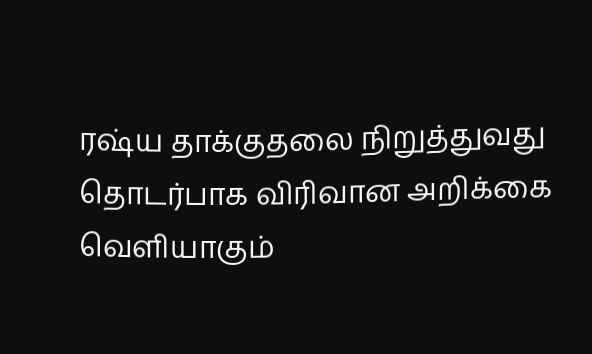ரஷ்ய தாக்குதலை நிறுத்துவது தொடர்பாக விரிவான அறிக்கை வெளியாகும்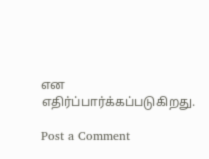என எதிர்ப்பார்க்கப்படுகிறது.

Post a Comment